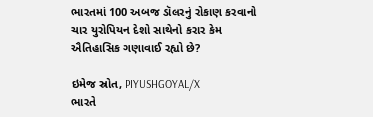ભારતમાં 100 અબજ ડૉલરનું રોકાણ કરવાનો ચાર યુરોપિયન દેશો સાથેનો કરાર કેમ ઐતિહાસિક ગણાવાઈ રહ્યો છે?

ઇમેજ સ્રોત, PIYUSHGOYAL/X
ભારતે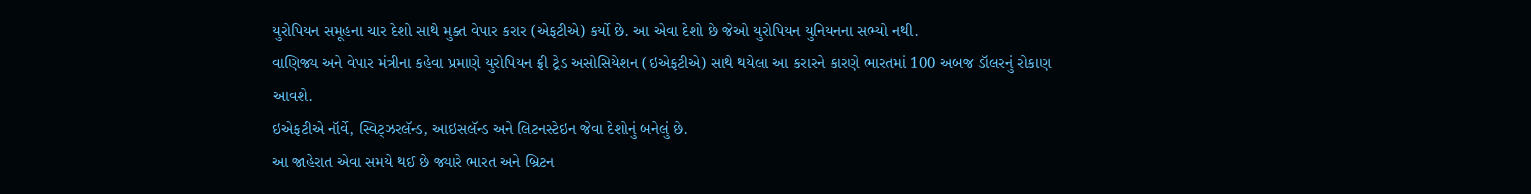યુરોપિયન સમૂહના ચાર દેશો સાથે મુક્ત વેપાર કરાર (એફટીએ) કર્યો છે. આ એવા દેશો છે જેઓ યુરોપિયન યુનિયનના સભ્યો નથી.
વાણિજ્ય અને વેપાર મંત્રીના કહેવા પ્રમાણે યુરોપિયન ફ્રી ટ્રેડ અસોસિયેશન (ઇએફટીએ) સાથે થયેલા આ કરારને કારણે ભારતમાં 100 અબજ ડૉલરનું રોકાણ આવશે.
ઇએફટીએ નૉર્વે, સ્વિટ્ઝરલૅન્ડ, આઇસલૅન્ડ અને લિટનસ્ટેઇન જેવા દેશોનું બનેલું છે.
આ જાહેરાત એવા સમયે થઈ છે જ્યારે ભારત અને બ્રિટન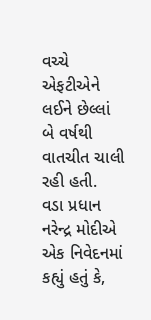વચ્ચે એફટીએને લઈને છેલ્લાં બે વર્ષથી વાતચીત ચાલી રહી હતી.
વડા પ્રધાન નરેન્દ્ર મોદીએ એક નિવેદનમાં કહ્યું હતું કે,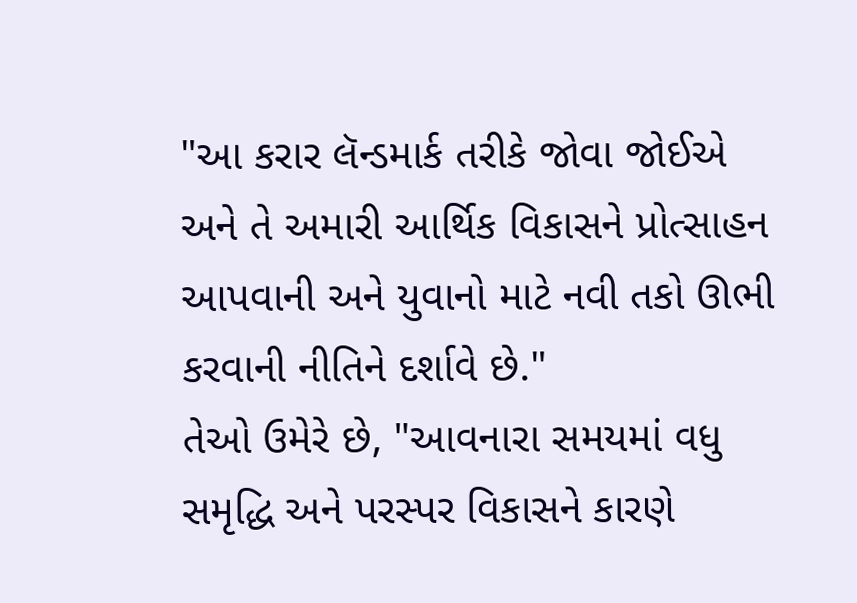"આ કરાર લૅન્ડમાર્ક તરીકે જોવા જોઈએ અને તે અમારી આર્થિક વિકાસને પ્રોત્સાહન આપવાની અને યુવાનો માટે નવી તકો ઊભી કરવાની નીતિને દર્શાવે છે."
તેઓ ઉમેરે છે, "આવનારા સમયમાં વધુ સમૃદ્ધિ અને પરસ્પર વિકાસને કારણે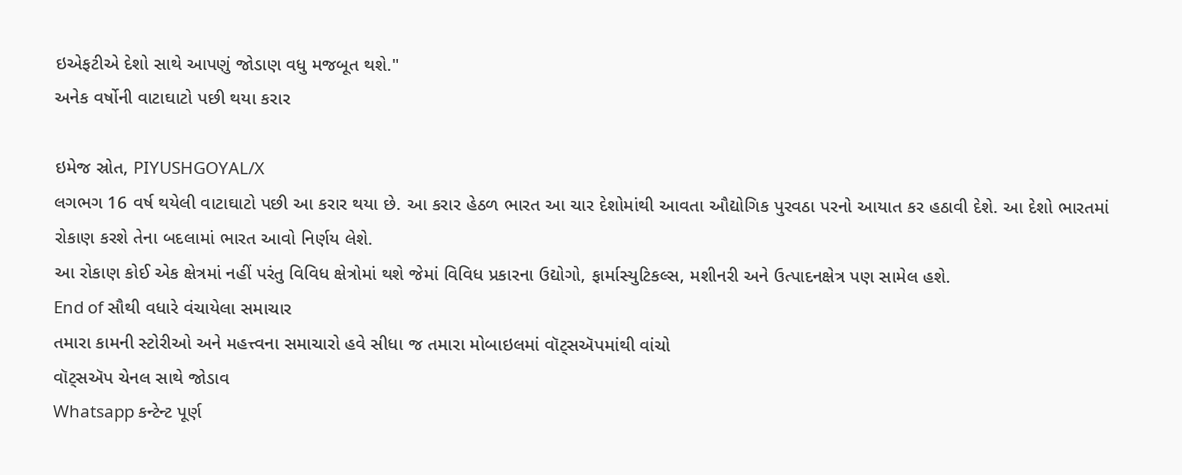ઇએફટીએ દેશો સાથે આપણું જોડાણ વધુ મજબૂત થશે."
અનેક વર્ષોની વાટાઘાટો પછી થયા કરાર

ઇમેજ સ્રોત, PIYUSHGOYAL/X
લગભગ 16 વર્ષ થયેલી વાટાઘાટો પછી આ કરાર થયા છે. આ કરાર હેઠળ ભારત આ ચાર દેશોમાંથી આવતા ઔદ્યોગિક પુરવઠા પરનો આયાત કર હઠાવી દેશે. આ દેશો ભારતમાં રોકાણ કરશે તેના બદલામાં ભારત આવો નિર્ણય લેશે.
આ રોકાણ કોઈ એક ક્ષેત્રમાં નહીં પરંતુ વિવિધ ક્ષેત્રોમાં થશે જેમાં વિવિધ પ્રકારના ઉદ્યોગો, ફાર્માસ્યુટિકલ્સ, મશીનરી અને ઉત્પાદનક્ષેત્ર પણ સામેલ હશે.
End of સૌથી વધારે વંચાયેલા સમાચાર
તમારા કામની સ્ટોરીઓ અને મહત્ત્વના સમાચારો હવે સીધા જ તમારા મોબાઇલમાં વૉટ્સઍપમાંથી વાંચો
વૉટ્સઍપ ચેનલ સાથે જોડાવ
Whatsapp કન્ટેન્ટ પૂર્ણ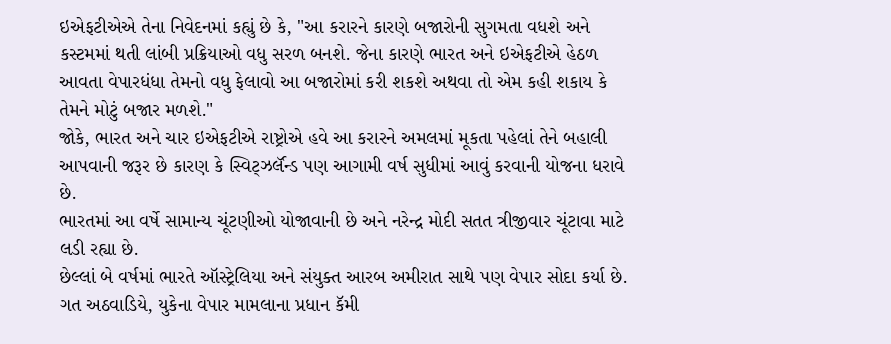ઇએફટીએએ તેના નિવેદનમાં કહ્યું છે કે, "આ કરારને કારણે બજારોની સુગમતા વધશે અને કસ્ટમમાં થતી લાંબી પ્રક્રિયાઓ વધુ સરળ બનશે. જેના કારણે ભારત અને ઇએફટીએ હેઠળ આવતા વેપારધંધા તેમનો વધુ ફેલાવો આ બજારોમાં કરી શકશે અથવા તો એમ કહી શકાય કે તેમને મોટું બજાર મળશે."
જોકે, ભારત અને ચાર ઇએફટીએ રાષ્ટ્રોએ હવે આ કરારને અમલમાં મૂકતા પહેલાં તેને બહાલી આપવાની જરૂર છે કારણ કે સ્વિટ્ઝર્લૅન્ડ પણ આગામી વર્ષ સુધીમાં આવું કરવાની યોજના ધરાવે છે.
ભારતમાં આ વર્ષે સામાન્ય ચૂંટણીઓ યોજાવાની છે અને નરેન્દ્ર મોદી સતત ત્રીજીવાર ચૂંટાવા માટે લડી રહ્યા છે.
છેલ્લાં બે વર્ષમાં ભારતે ઑસ્ટ્રેલિયા અને સંયુક્ત આરબ અમીરાત સાથે પણ વેપાર સોદા કર્યા છે.
ગત અઠવાડિયે, યુકેના વેપાર મામલાના પ્રધાન કૅમી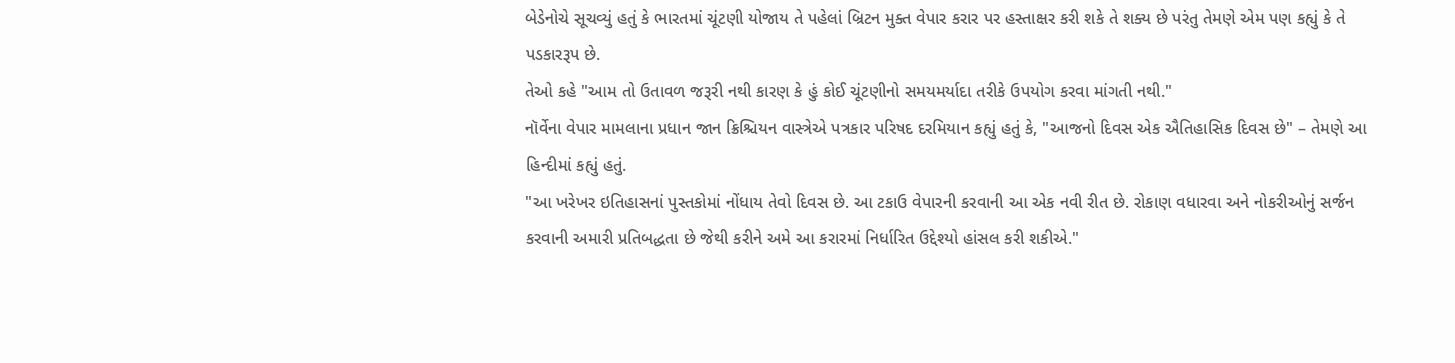બેડેનોચે સૂચવ્યું હતું કે ભારતમાં ચૂંટણી યોજાય તે પહેલાં બ્રિટન મુક્ત વેપાર કરાર પર હસ્તાક્ષર કરી શકે તે શક્ય છે પરંતુ તેમણે એમ પણ કહ્યું કે તે પડકારરૂપ છે.
તેઓ કહે "આમ તો ઉતાવળ જરૂરી નથી કારણ કે હું કોઈ ચૂંટણીનો સમયમર્યાદા તરીકે ઉપયોગ કરવા માંગતી નથી."
નૉર્વેના વેપાર મામલાના પ્રધાન જાન ક્રિશ્ચિયન વાસ્ત્રેએ પત્રકાર પરિષદ દરમિયાન કહ્યું હતું કે, "આજનો દિવસ એક ઐતિહાસિક દિવસ છે" – તેમણે આ હિન્દીમાં કહ્યું હતું.
"આ ખરેખર ઇતિહાસનાં પુસ્તકોમાં નોંધાય તેવો દિવસ છે. આ ટકાઉ વેપારની કરવાની આ એક નવી રીત છે. રોકાણ વધારવા અને નોકરીઓનું સર્જન કરવાની અમારી પ્રતિબદ્ધતા છે જેથી કરીને અમે આ કરારમાં નિર્ધારિત ઉદ્દેશ્યો હાંસલ કરી શકીએ."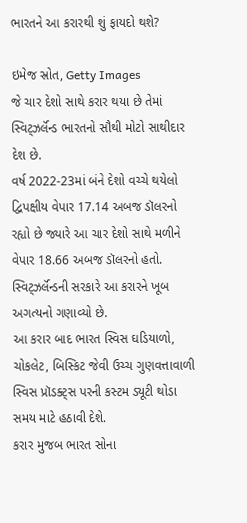ભારતને આ કરારથી શું ફાયદો થશે?

ઇમેજ સ્રોત, Getty Images
જે ચાર દેશો સાથે કરાર થયા છે તેમાં સ્વિટ્ઝર્લૅન્ડ ભારતનો સૌથી મોટો સાથીદાર દેશ છે.
વર્ષ 2022-23માં બંને દેશો વચ્ચે થયેલો દ્વિપક્ષીય વેપાર 17.14 અબજ ડૉલરનો રહ્યો છે જ્યારે આ ચાર દેશો સાથે મળીને વેપાર 18.66 અબજ ડૉલરનો હતો.
સ્વિટ્ઝર્લૅન્ડની સરકારે આ કરારને ખૂબ અગત્યનો ગણાવ્યો છે.
આ કરાર બાદ ભારત સ્વિસ ઘડિયાળો, ચોકલેટ, બિસ્કિટ જેવી ઉચ્ચ ગુણવત્તાવાળી સ્વિસ પ્રૉડક્ટ્સ પરની કસ્ટમ ડ્યૂટી થોડા સમય માટે હઠાવી દેશે.
કરાર મુજબ ભારત સોના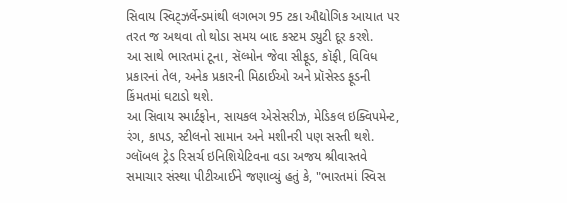સિવાય સ્વિટ્ઝર્લેન્ડમાંથી લગભગ 95 ટકા ઔદ્યોગિક આયાત પર તરત જ અથવા તો થોડા સમય બાદ કસ્ટમ ડ્યુટી દૂર કરશે.
આ સાથે ભારતમાં ટૂના, સૅલ્મોન જેવા સીફૂડ, કૉફી, વિવિધ પ્રકારનાં તેલ, અનેક પ્રકારની મિઠાઈઓ અને પ્રૉસેસ્ડ ફૂડની કિંમતમાં ઘટાડો થશે.
આ સિવાય સ્માર્ટફોન, સાયકલ એસેસરીઝ, મેડિકલ ઇક્વિપમેન્ટ, રંગ, કાપડ, સ્ટીલનો સામાન અને મશીનરી પણ સસ્તી થશે.
ગ્લૉબલ ટ્રેડ રિસર્ચ ઇનિશિયેટિવના વડા અજય શ્રીવાસ્તવે સમાચાર સંસ્થા પીટીઆઈને જણાવ્યું હતું કે, "ભારતમાં સ્વિસ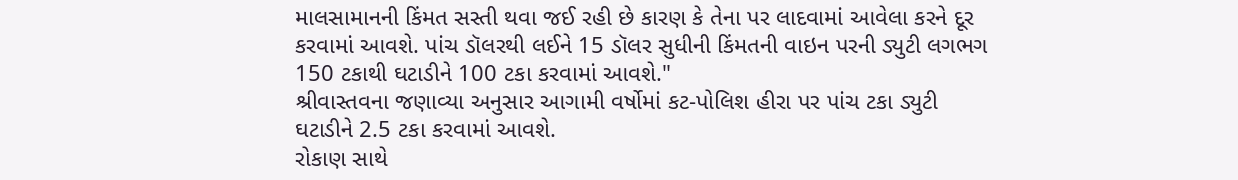માલસામાનની કિંમત સસ્તી થવા જઈ રહી છે કારણ કે તેના પર લાદવામાં આવેલા કરને દૂર કરવામાં આવશે. પાંચ ડૉલરથી લઈને 15 ડૉલર સુધીની કિંમતની વાઇન પરની ડ્યુટી લગભગ 150 ટકાથી ઘટાડીને 100 ટકા કરવામાં આવશે."
શ્રીવાસ્તવના જણાવ્યા અનુસાર આગામી વર્ષોમાં કટ-પોલિશ હીરા પર પાંચ ટકા ડ્યુટી ઘટાડીને 2.5 ટકા કરવામાં આવશે.
રોકાણ સાથે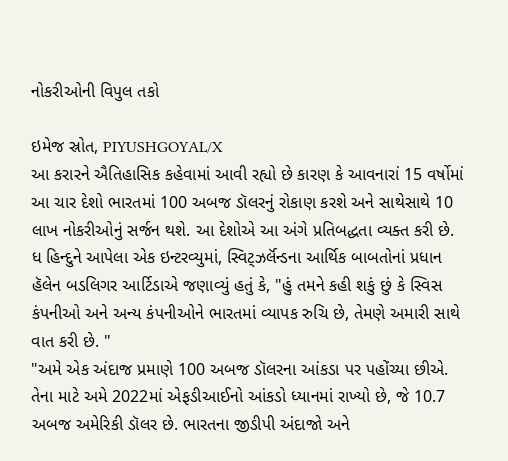નોકરીઓની વિપુલ તકો

ઇમેજ સ્રોત, PIYUSHGOYAL/X
આ કરારને ઐતિહાસિક કહેવામાં આવી રહ્યો છે કારણ કે આવનારાં 15 વર્ષોમાં આ ચાર દેશો ભારતમાં 100 અબજ ડૉલરનું રોકાણ કરશે અને સાથેસાથે 10 લાખ નોકરીઓનું સર્જન થશે. આ દેશોએ આ અંગે પ્રતિબદ્ધતા વ્યક્ત કરી છે.
ધ હિન્દુને આપેલા એક ઇન્ટરવ્યુમાં, સ્વિટ્ઝર્લૅન્ડના આર્થિક બાબતોનાં પ્રધાન હૅલેન બડલિગર આર્ટિડાએ જણાવ્યું હતું કે, "હું તમને કહી શકું છું કે સ્વિસ કંપનીઓ અને અન્ય કંપનીઓને ભારતમાં વ્યાપક રુચિ છે, તેમણે અમારી સાથે વાત કરી છે. "
"અમે એક અંદાજ પ્રમાણે 100 અબજ ડૉલરના આંકડા પર પહોંચ્યા છીએ. તેના માટે અમે 2022માં એફડીઆઈનો આંકડો ધ્યાનમાં રાખ્યો છે, જે 10.7 અબજ અમેરિકી ડૉલર છે. ભારતના જીડીપી અંદાજો અને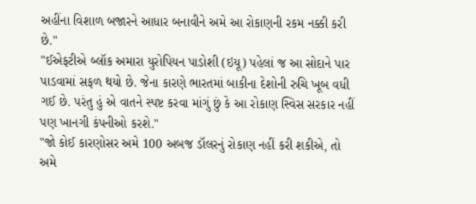અહીંના વિશાળ બજારને આધાર બનાવીને અમે આ રોકાણની રકમ નક્કી કરી છે."
"ઈએફટીએ બ્લૉક અમારા યુરોપિયન પાડોશી (ઇયૂ) પહેલાં જ આ સોદાને પાર પાડવામાં સફળ થયો છે. જેના કારણે ભારતમાં બાકીના દેશોની રુચિ ખૂબ વધી ગઈ છે. પરંતુ હું એ વાતને સ્પષ્ટ કરવા માંગું છું કે આ રોકાણ સ્વિસ સરકાર નહીં પણ ખાનગી કંપનીઓ કરશે."
"જો કોઈ કારણોસર અમે 100 અબજ ડૉલરનું રોકાણ નહીં કરી શકીએ, તો અમે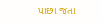પાછા જતા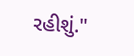રહીશું."